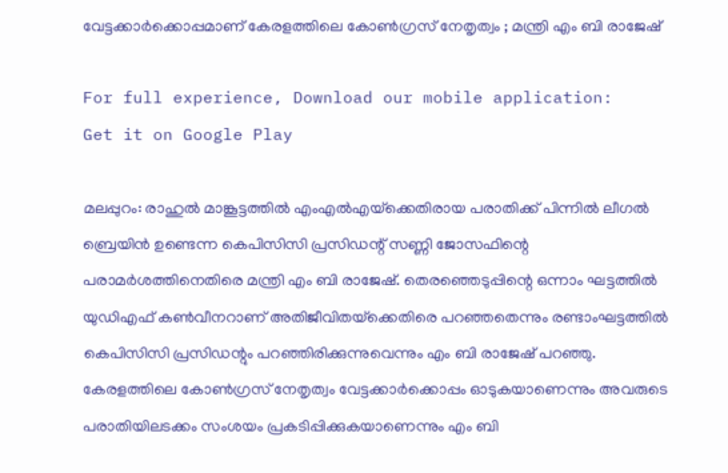വേട്ടക്കാര്‍ക്കൊപ്പമാണ് കേരളത്തിലെ കോണ്‍ഗ്രസ് നേതൃത്വം ; മന്ത്രി എം ബി രാജേഷ്

For full experience, Download our mobile application:
Get it on Google Play

മലപ്പുറം: രാഹുല്‍ മാങ്കൂട്ടത്തില്‍ എംഎല്‍എയ്‌ക്കെതിരായ പരാതിക്ക് പിന്നില്‍ ലീഗല്‍ ബ്രെയിന്‍ ഉണ്ടെന്ന കെപിസിസി പ്രസിഡന്റ് സണ്ണി ജോസഫിന്റെ പരാമര്‍ശത്തിനെതിരെ മന്ത്രി എം ബി രാജേഷ്. തെരഞ്ഞെടുപ്പിന്റെ ഒന്നാം ഘട്ടത്തില്‍ യുഡിഎഫ് കണ്‍വീനറാണ് അതിജീവിതയ്‌ക്കെതിരെ പറഞ്ഞതെന്നും രണ്ടാംഘട്ടത്തില്‍ കെപിസിസി പ്രസിഡന്റും പറഞ്ഞിരിക്കുന്നുവെന്നും എം ബി രാജേഷ് പറഞ്ഞു. കേരളത്തിലെ കോണ്‍ഗ്രസ് നേതൃത്വം വേട്ടക്കാര്‍ക്കൊപ്പം ഓടുകയാണെന്നും അവരുടെ പരാതിയിലടക്കം സംശയം പ്രകടിപ്പിക്കുകയാണെന്നും എം ബി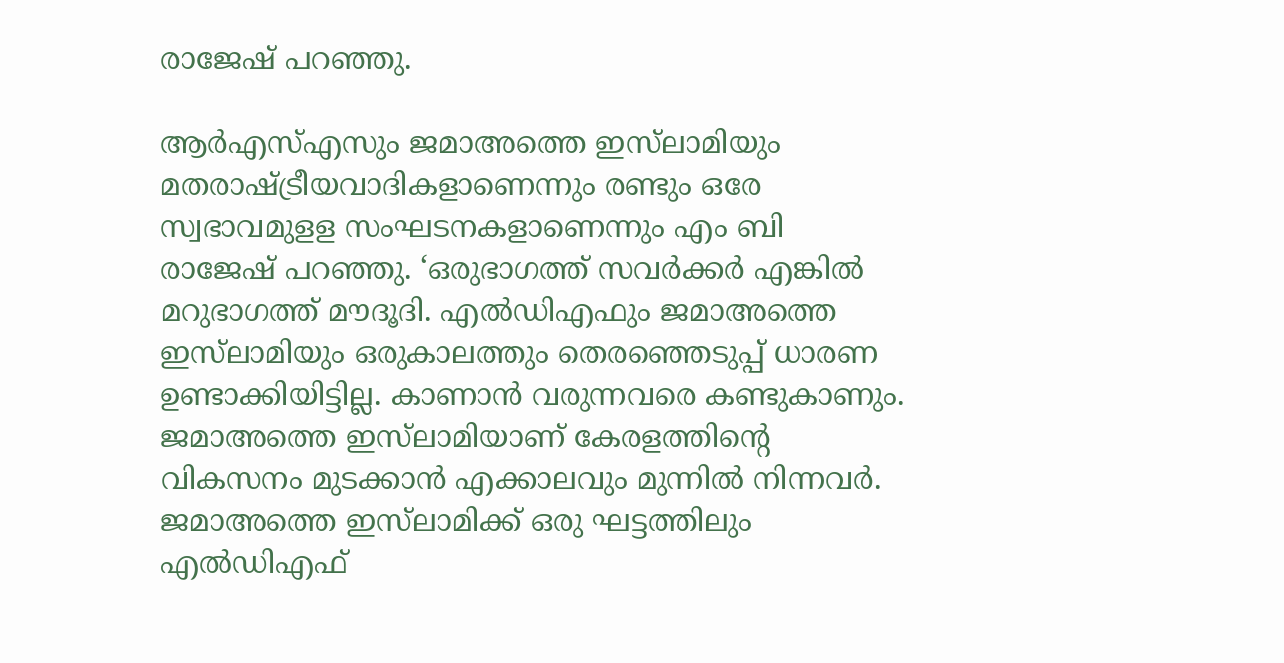രാജേഷ് പറഞ്ഞു.

ആര്‍എസ്എസും ജമാഅത്തെ ഇസ്‌ലാമിയും മതരാഷ്ട്രീയവാദികളാണെന്നും രണ്ടും ഒരേ സ്വഭാവമുളള സംഘടനകളാണെന്നും എം ബി രാജേഷ് പറഞ്ഞു. ‘ഒരുഭാഗത്ത് സവര്‍ക്കര്‍ എങ്കില്‍ മറുഭാഗത്ത് മൗദൂദി. എല്‍ഡിഎഫും ജമാഅത്തെ ഇസ്‌ലാമിയും ഒരുകാലത്തും തെരഞ്ഞെടുപ്പ് ധാരണ ഉണ്ടാക്കിയിട്ടില്ല. കാണാന്‍ വരുന്നവരെ കണ്ടുകാണും. ജമാഅത്തെ ഇസ്‌ലാമിയാണ് കേരളത്തിന്റെ വികസനം മുടക്കാന്‍ എക്കാലവും മുന്നില്‍ നിന്നവര്‍. ജമാഅത്തെ ഇസ്‌ലാമിക്ക് ഒരു ഘട്ടത്തിലും എല്‍ഡിഎഫ്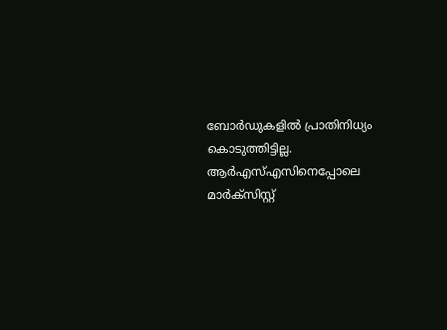ബോര്‍ഡുകളില്‍ പ്രാതിനിധ്യം കൊടുത്തിട്ടില്ല. ആര്‍എസ്എസിനെപ്പോലെ മാര്‍ക്‌സിസ്റ്റ്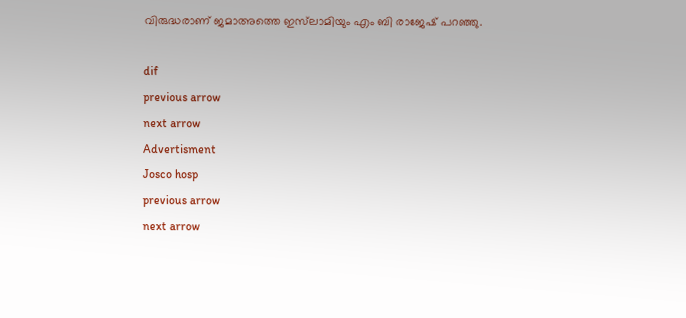വിരുദ്ധരാണ് ജമാഅത്തെ ഇസ്‌ലാമിയും എം ബി രാജേഷ് പറഞ്ഞു.

dif
previous arrow
next arrow
Advertisment
Josco hosp
previous arrow
next arrow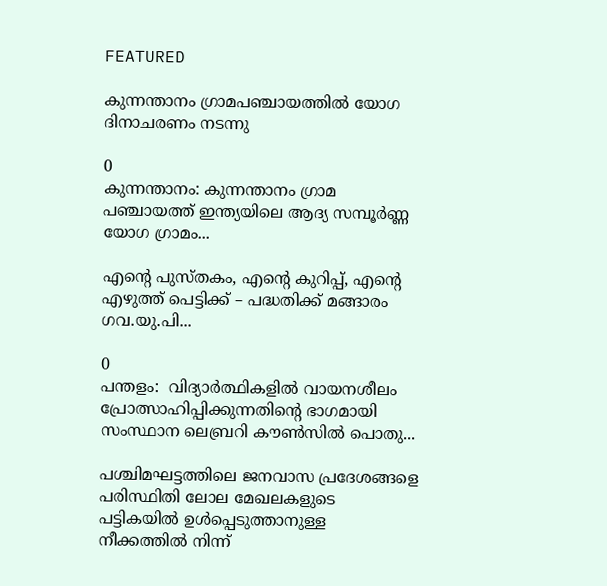FEATURED

കുന്നന്താനം ഗ്രാമപഞ്ചായത്തില്‍ യോഗ ദിനാചരണം നടന്നു

0
കുന്നന്താനം: കുന്നന്താനം ഗ്രാമ പഞ്ചായത്ത് ഇന്ത്യയിലെ ആദ്യ സമ്പൂർണ്ണ യോഗ ഗ്രാമം...

എന്റെ പുസ്തകം, എന്റെ കുറിപ്പ്, എന്റെ എഴുത്ത് പെട്ടിക്ക് – പദ്ധതിക്ക് മങ്ങാരം ഗവ.യു.പി...

0
പന്തളം:  വിദ്യാർത്ഥികളിൽ വായനശീലം പ്രോത്സാഹിപ്പിക്കുന്നതിന്റെ ഭാഗമായി സംസ്ഥാന ലെബ്രറി കൗൺസിൽ പൊതു...

പശ്ചിമഘട്ടത്തിലെ ജനവാസ പ്രദേശങ്ങളെ പരിസ്ഥിതി ലോല മേഖലകളുടെ പട്ടികയില്‍ ഉള്‍പ്പെടുത്താനുള്ള നീക്കത്തില്‍ നിന്ന്‌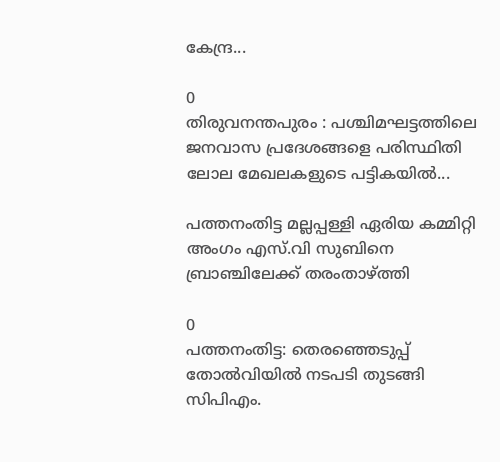കേന്ദ്ര...

0
തിരുവനന്തപുരം : പശ്ചിമഘട്ടത്തിലെ ജനവാസ പ്രദേശങ്ങളെ പരിസ്ഥിതി ലോല മേഖലകളുടെ പട്ടികയില്‍...

പത്തനംതിട്ട മല്ലപ്പള്ളി ഏരിയ കമ്മിറ്റി അംഗം എസ്.വി സുബിനെ ബ്രാഞ്ചിലേക്ക് തരംതാഴ്ത്തി

0
പത്തനംതിട്ട: തെരഞ്ഞെടുപ്പ് തോൽവിയിൽ നടപടി തുടങ്ങി സിപിഎം.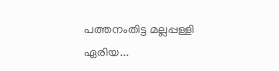പത്തനംതിട്ട മല്ലപ്പള്ളി ഏരിയ...